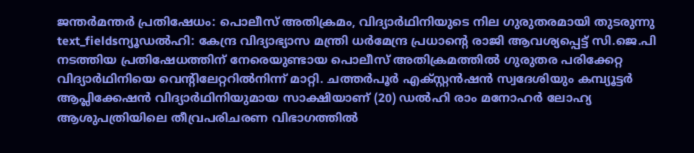ജന്തർമന്തർ പ്രതിഷേധം: പൊലീസ് അതിക്രമം, വിദ്യാർഥിനിയുടെ നില ഗുരുതരമായി തുടരുന്നു
text_fieldsന്യൂഡൽഹി: കേന്ദ്ര വിദ്യാഭ്യാസ മന്ത്രി ധർമേന്ദ്ര പ്രധാന്റെ രാജി ആവശ്യപ്പെട്ട് സി.ജെ.പി നടത്തിയ പ്രതിഷേധത്തിന് നേരെയുണ്ടായ പൊലീസ് അതിക്രമത്തിൽ ഗുരുതര പരിക്കേറ്റ വിദ്യാർഥിനിയെ വെന്റിലേറ്ററിൽനിന്ന് മാറ്റി. ചത്തർപൂർ എക്സ്റ്റൻഷൻ സ്വദേശിയും കമ്പ്യൂട്ടർ ആപ്ലിക്കേഷൻ വിദ്യാർഥിനിയുമായ സാക്ഷിയാണ് (20) ഡൽഹി രാം മനോഹർ ലോഹ്യ ആശുപത്രിയിലെ തീവ്രപരിചരണ വിഭാഗത്തിൽ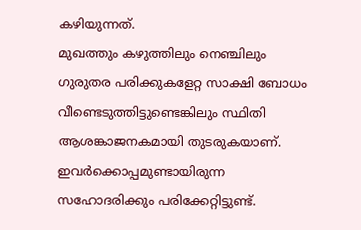കഴിയുന്നത്.
മുഖത്തും കഴുത്തിലും നെഞ്ചിലും ഗുരുതര പരിക്കുകളേറ്റ സാക്ഷി ബോധം വീണ്ടെടുത്തിട്ടുണ്ടെങ്കിലും സ്ഥിതി ആശങ്കാജനകമായി തുടരുകയാണ്. ഇവർക്കൊപ്പമുണ്ടായിരുന്ന സഹോദരിക്കും പരിക്കേറ്റിട്ടുണ്ട്.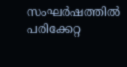സംഘർഷത്തിൽ പരിക്കേറ്റ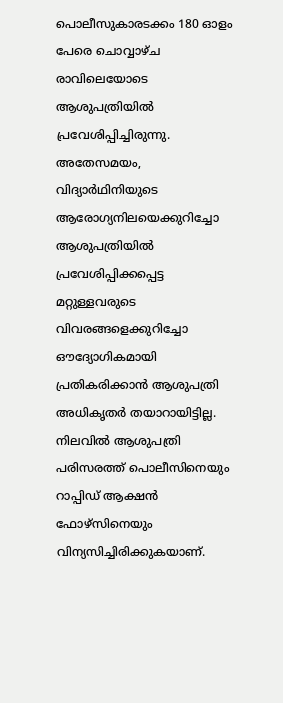പൊലീസുകാരടക്കം 180 ഓളം പേരെ ചൊവ്വാഴ്ച രാവിലെയോടെ ആശുപത്രിയിൽ പ്രവേശിപ്പിച്ചിരുന്നു.
അതേസമയം, വിദ്യാർഥിനിയുടെ ആരോഗ്യനിലയെക്കുറിച്ചോ ആശുപത്രിയിൽ പ്രവേശിപ്പിക്കപ്പെട്ട മറ്റുള്ളവരുടെ വിവരങ്ങളെക്കുറിച്ചോ ഔദ്യോഗികമായി പ്രതികരിക്കാൻ ആശുപത്രി അധികൃതർ തയാറായിട്ടില്ല. നിലവിൽ ആശുപത്രി പരിസരത്ത് പൊലീസിനെയും റാപ്പിഡ് ആക്ഷൻ ഫോഴ്സിനെയും വിന്യസിച്ചിരിക്കുകയാണ്.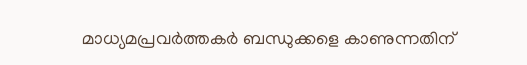മാധ്യമപ്രവർത്തകർ ബന്ധുക്കളെ കാണുന്നതിന്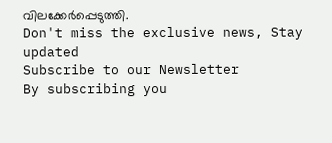വിലക്കേർപ്പെടുത്തി.
Don't miss the exclusive news, Stay updated
Subscribe to our Newsletter
By subscribing you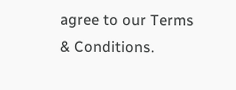agree to our Terms & Conditions.